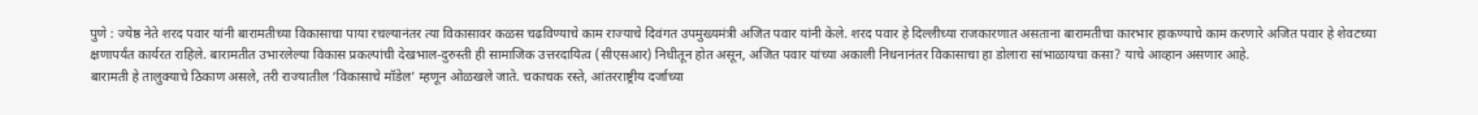पुणे : ज्येष्ठ नेते शरद पवार यांनी बारामतीच्या विकासाचा पाया रचल्यानंतर त्या विकासावर कळस चढविण्याचे काम राज्याचे दिवंगत उपमुख्यमंत्री अजित पवार यांनी केले. शरद पवार हे दिल्लीच्या राजकारणात असताना बारामतीचा कारभार हाकण्याचे काम करणारे अजित पवार हे शेवटच्या क्षणापर्यंत कार्यरत राहिले. बारामतीत उभारलेल्या विकास प्रकल्पांची देखभाल-दुरुस्ती ही सामाजिक उत्तरदायित्व (सीएसआर) निधीतून होत असून, अजित पवार यांच्या अकाली निधनानंतर विकासाचा हा डोलारा सांभाळायचा कसा? याचे आव्हान असणार आहे.
बारामती हे तालुक्याचे ठिकाण असले, तरी राज्यातील ‘विकासाचे मॉडेल’ म्हणून ओळखले जाते. चकाचक रस्ते, आंतरराष्ट्रीय दर्जाच्या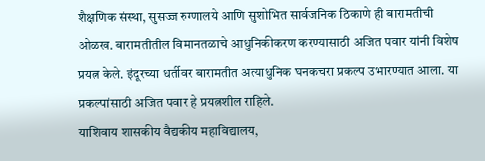शैक्षणिक संस्था, सुसज्ज रुग्णालये आणि सुशोभित सार्वजनिक ठिकाणे ही बारामतीची ओळख. बारामतीतील विमानतळाचे आधुनिकीकरण करण्यासाठी अजित पवार यांनी विशेष प्रयत्न केले. इंदूरच्या धर्तीवर बारामतीत अत्याधुनिक घनकचरा प्रकल्प उभारण्यात आला. या प्रकल्पांसाठी अजित पवार हे प्रयत्नशील राहिले.
याशिवाय शासकीय वैद्यकीय महाविद्यालय,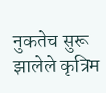नुकतेच सुरू झालेले कृत्रिम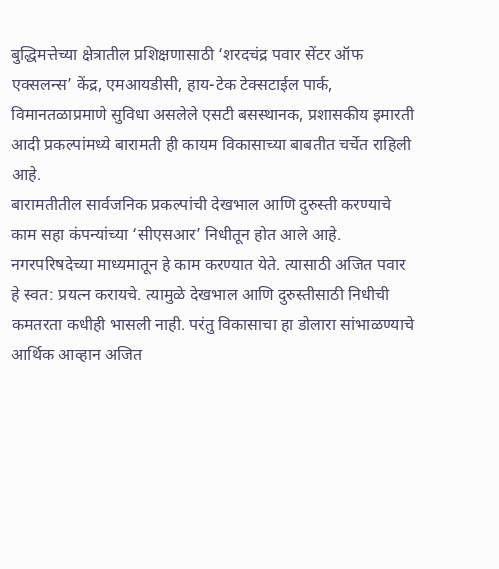बुद्धिमत्तेच्या क्षेत्रातील प्रशिक्षणासाठी ‘शरदचंद्र पवार सेंटर ऑफ एक्सलन्स’ केंद्र, एमआयडीसी, हाय-टेक टेक्सटाईल पार्क, विमानतळाप्रमाणे सुविधा असलेले एसटी बसस्थानक, प्रशासकीय इमारती आदी प्रकल्पांमध्ये बारामती ही कायम विकासाच्या बाबतीत चर्चेत राहिली आहे.
बारामतीतील सार्वजनिक प्रकल्पांची देखभाल आणि दुरुस्ती करण्याचे काम सहा कंपन्यांच्या ‘सीएसआर’ निधीतून होत आले आहे. नगरपरिषदेच्या माध्यमातून हे काम करण्यात येते. त्यासाठी अजित पवार हे स्वत: प्रयत्न करायचे. त्यामुळे देखभाल आणि दुरुस्तीसाठी निधीची कमतरता कधीही भासली नाही. परंतु विकासाचा हा डोलारा सांभाळण्याचे आर्थिक आव्हान अजित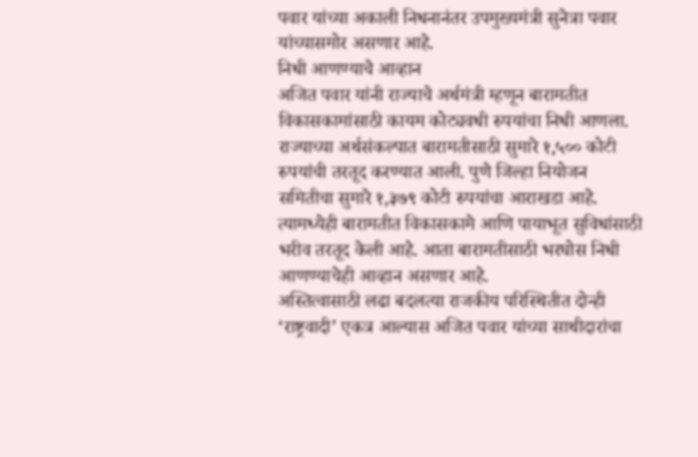पवार यांच्या अकाली निधनानंतर उपमुख्यमंत्री सुनेत्रा पवार यांच्यासमोर असणार आहे.
निधी आणण्याचे आव्हान
अजित पवार यांनी राज्याचे अर्थमंत्री म्हणून बारामतीत विकासकामांसाठी कायम कोट्यवधी रुपयांचा निधी आणला. राज्याच्या अर्थसंकल्पात बारामतीसाठी सुमारे १,५०० कोटी रुपयांची तरतूद करण्यात आली. पुणे जिल्हा नियोजन समितीचा सुमारे १,३७९ कोटी रुपयांचा आराखडा आहे. त्यामध्येही बारामतीत विकासकामे आणि पायाभूत सुविधांसाठी भरीव तरतूद केली आहे. आता बारामतीसाठी भरघोस निधी आणण्याचेही आव्हान असणार आहे.
अस्तित्वासाठी लढा बदलत्या राजकीय परिस्थितीत दोन्ही ‘राष्ट्रवादी’ एकत्र आल्यास अजित पवार यांच्या साथीदारांचा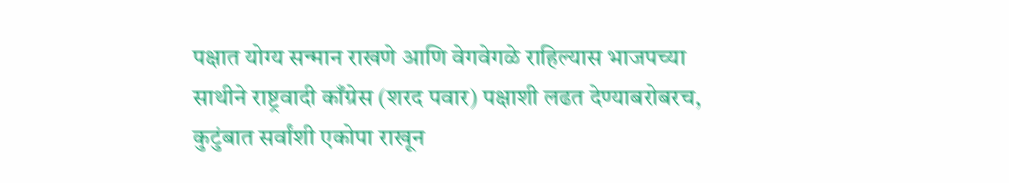पक्षात योग्य सन्मान राखणे आणि वेगवेगळे राहिल्यास भाजपच्या साथीने राष्ट्रवादी काँग्रेस (शरद पवार) पक्षाशी लढत देण्याबरोबरच, कुटुंबात सर्वांशी एकोपा राखून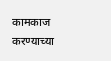कामकाज करण्याच्या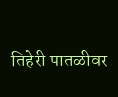तिहेरी पातळीवर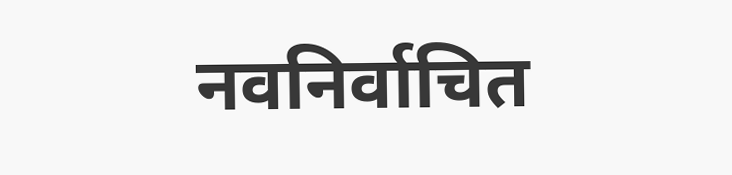नवनिर्वाचित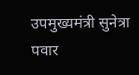उपमुख्यमंत्री सुनेत्रा पवार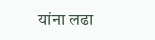यांना लढा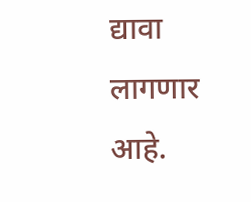द्यावा लागणार आहे.